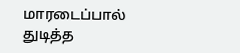மாரடைப்பால் துடித்த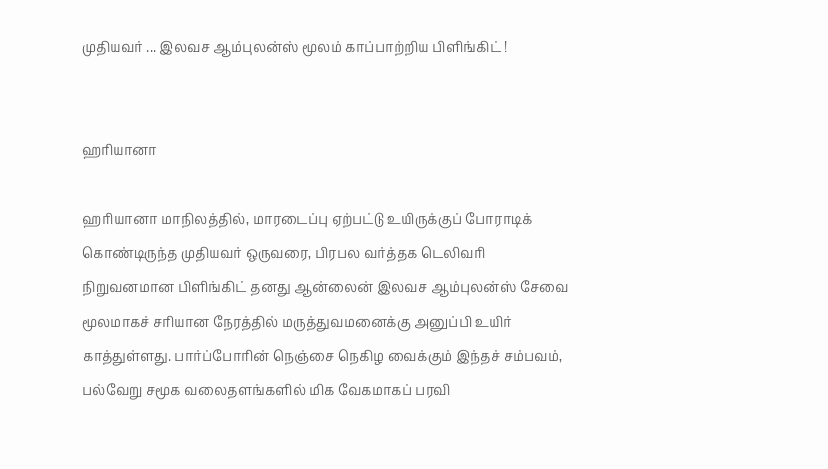முதியவர் ... இலவச ஆம்புலன்ஸ் மூலம் காப்பாற்றிய பிளிங்கிட் !


ஹரியானா

ஹரியானா மாநிலத்தில், மாரடைப்பு ஏற்பட்டு உயிருக்குப் போராடிக் கொண்டிருந்த முதியவர் ஒருவரை, பிரபல வர்த்தக டெலிவரி நிறுவனமான பிளிங்கிட் தனது ஆன்லைன் இலவச ஆம்புலன்ஸ் சேவை மூலமாகச் சரியான நேரத்தில் மருத்துவமனைக்கு அனுப்பி உயிர் காத்துள்ளது. பார்ப்போரின் நெஞ்சை நெகிழ வைக்கும் இந்தச் சம்பவம், பல்வேறு சமூக வலைதளங்களில் மிக வேகமாகப் பரவி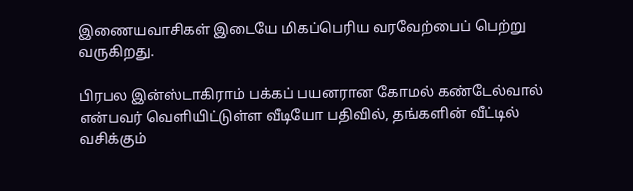இணையவாசிகள் இடையே மிகப்பெரிய வரவேற்பைப் பெற்று வருகிறது.

பிரபல இன்ஸ்டாகிராம் பக்கப் பயனரான கோமல் கண்டேல்வால் என்பவர் வெளியிட்டுள்ள வீடியோ பதிவில், தங்களின் வீட்டில் வசிக்கும்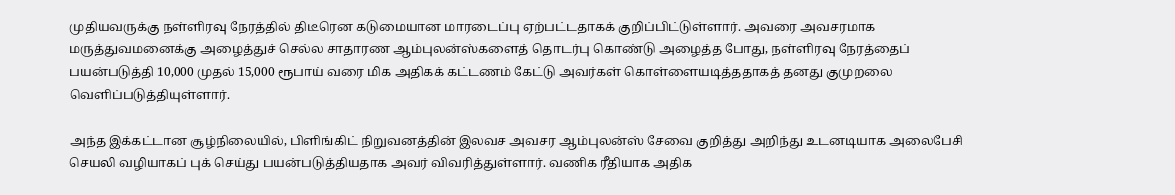முதியவருக்கு நள்ளிரவு நேரத்தில் திடீரென கடுமையான மாரடைப்பு ஏற்பட்டதாகக் குறிப்பிட்டுள்ளார். அவரை அவசரமாக மருத்துவமனைக்கு அழைத்துச் செல்ல சாதாரண ஆம்புலன்ஸ்களைத் தொடர்பு கொண்டு அழைத்த போது, நள்ளிரவு நேரத்தைப் பயன்படுத்தி 10,000 முதல் 15,000 ரூபாய் வரை மிக அதிகக் கட்டணம் கேட்டு அவர்கள் கொள்ளையடித்ததாகத் தனது குமுறலை வெளிப்படுத்தியுள்ளார்.

அந்த இக்கட்டான சூழ்நிலையில், பிளிங்கிட் நிறுவனத்தின் இலவச அவசர ஆம்புலன்ஸ் சேவை குறித்து அறிந்து உடனடியாக அலைபேசி செயலி வழியாகப் புக் செய்து பயன்படுத்தியதாக அவர் விவரித்துள்ளார். வணிக ரீதியாக அதிக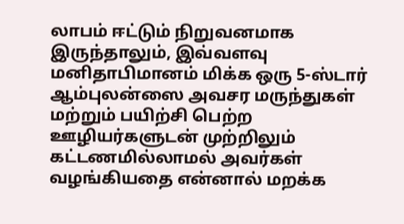லாபம் ஈட்டும் நிறுவனமாக இருந்தாலும், இவ்வளவு மனிதாபிமானம் மிக்க ஒரு 5-ஸ்டார் ஆம்புலன்ஸை அவசர மருந்துகள் மற்றும் பயிற்சி பெற்ற ஊழியர்களுடன் முற்றிலும் கட்டணமில்லாமல் அவர்கள் வழங்கியதை என்னால் மறக்க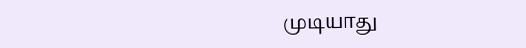முடியாது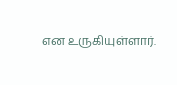என உருகியுள்ளார்.